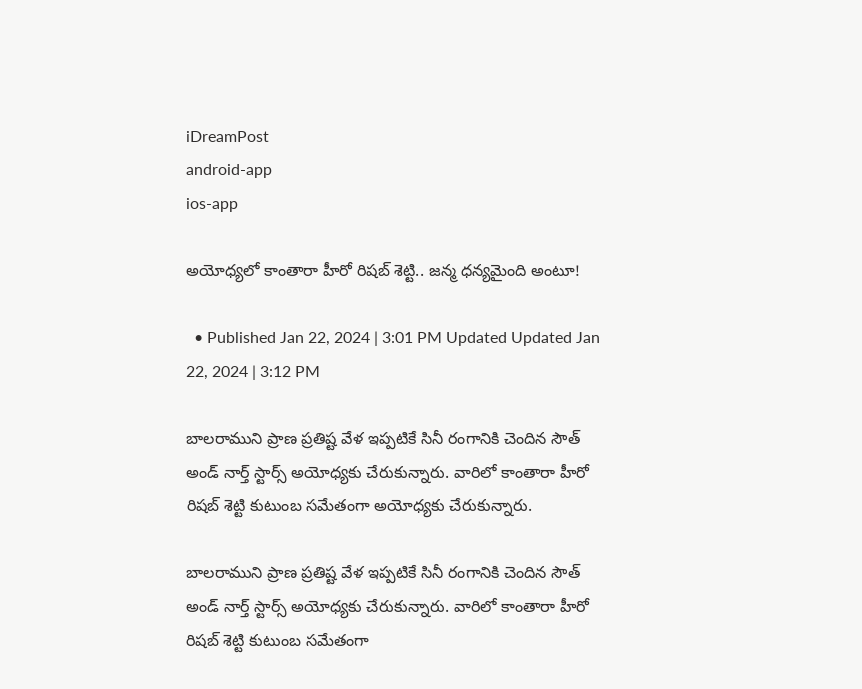iDreamPost
android-app
ios-app

అయోధ్యలో కాంతారా హీరో రిషబ్ శెట్టి.. జన్మ ధన్యమైంది అంటూ!

  • Published Jan 22, 2024 | 3:01 PM Updated Updated Jan 22, 2024 | 3:12 PM

బాలరాముని ప్రాణ ప్రతిష్ట వేళ ఇప్పటికే సినీ రంగానికి చెందిన సౌత్ అండ్ నార్త్ స్టార్స్ అయోధ్యకు చేరుకున్నారు. వారిలో కాంతారా హీరో రిషబ్ శెట్టి కుటుంబ సమేతంగా అయోధ్యకు చేరుకున్నారు.

బాలరాముని ప్రాణ ప్రతిష్ట వేళ ఇప్పటికే సినీ రంగానికి చెందిన సౌత్ అండ్ నార్త్ స్టార్స్ అయోధ్యకు చేరుకున్నారు. వారిలో కాంతారా హీరో రిషబ్ శెట్టి కుటుంబ సమేతంగా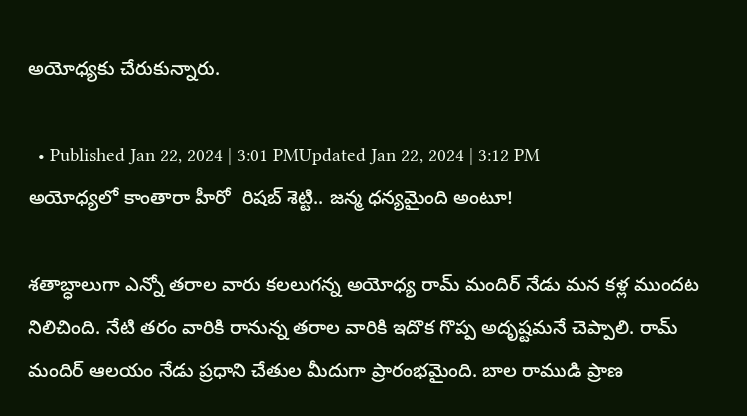అయోధ్యకు చేరుకున్నారు.

  • Published Jan 22, 2024 | 3:01 PMUpdated Jan 22, 2024 | 3:12 PM
అయోధ్యలో కాంతారా హీరో  రిషబ్ శెట్టి.. జన్మ ధన్యమైంది అంటూ!

శతాబ్ధాలుగా ఎన్నో తరాల వారు కలలుగన్న అయోధ్య రామ్ మందిర్ నేడు మన కళ్ల ముందట నిలిచింది. నేటి తరం వారికి రానున్న తరాల వారికి ఇదొక గొప్ప అదృష్టమనే చెప్పాలి. రామ్ మందిర్ ఆలయం నేడు ప్రధాని చేతుల మీదుగా ప్రారంభమైంది. బాల రాముడి ప్రాణ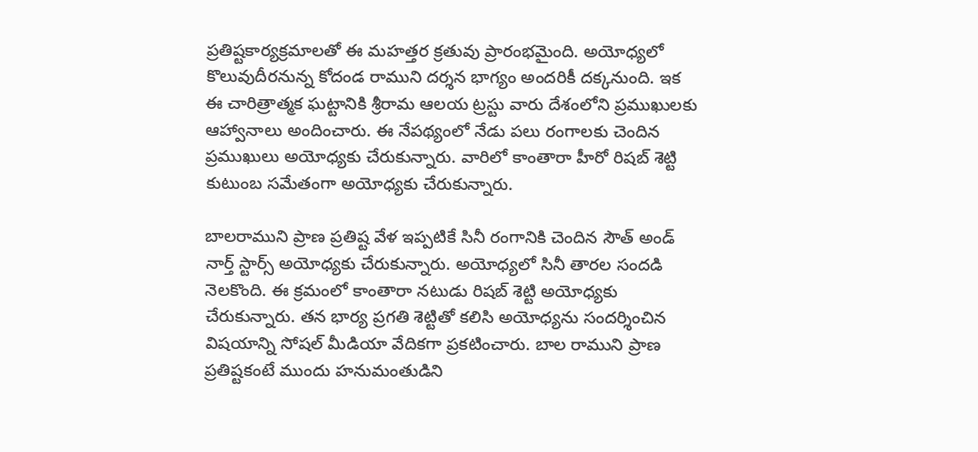ప్రతిష్టకార్యక్రమాలతో ఈ మహత్తర క్రతువు ప్రారంభమైంది. అయోధ్యలో కొలువుదీరనున్న కోదండ రాముని దర్శన భాగ్యం అందరికీ దక్కనుంది. ఇక ఈ చారిత్రాత్మక ఘట్టానికి శ్రీరామ ఆలయ ట్రస్టు వారు దేశంలోని ప్రముఖులకు ఆహ్వానాలు అందించారు. ఈ నేపథ్యంలో నేడు పలు రంగాలకు చెందిన ప్రముఖులు అయోధ్యకు చేరుకున్నారు. వారిలో కాంతారా హీరో రిషబ్ శెట్టి కుటుంబ సమేతంగా అయోధ్యకు చేరుకున్నారు.

బాలరాముని ప్రాణ ప్రతిష్ట వేళ ఇప్పటికే సినీ రంగానికి చెందిన సౌత్ అండ్ నార్త్ స్టార్స్ అయోధ్యకు చేరుకున్నారు. అయోధ్యలో సినీ తారల సందడి నెలకొంది. ఈ క్రమంలో కాంతారా నటుడు రిషబ్ శెట్టి అయోధ్యకు చేరుకున్నారు. తన భార్య ప్రగతి శెట్టితో కలిసి అయోధ్యను సందర్శించిన విషయాన్ని సోషల్ మీడియా వేదికగా ప్రకటించారు. బాల రాముని ప్రాణ ప్రతిష్టకంటే ముందు హనుమంతుడిని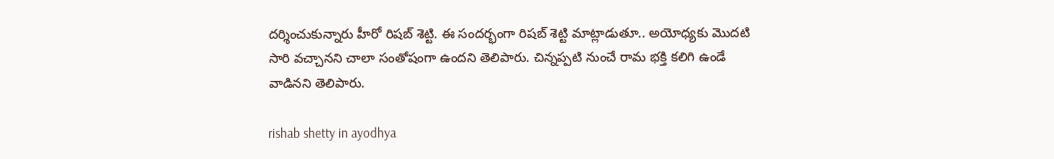దర్శించుకున్నారు హీరో రిషబ్ శెట్టి. ఈ సందర్భంగా రిషబ్ శెట్టి మాట్లాడుతూ.. అయోధ్యకు మొదటి సారి వచ్చానని చాలా సంతోషంగా ఉందని తెలిపారు. చిన్నప్పటి నుంచే రామ భక్తి కలిగి ఉండే వాడినని తెలిపారు.

rishab shetty in ayodhya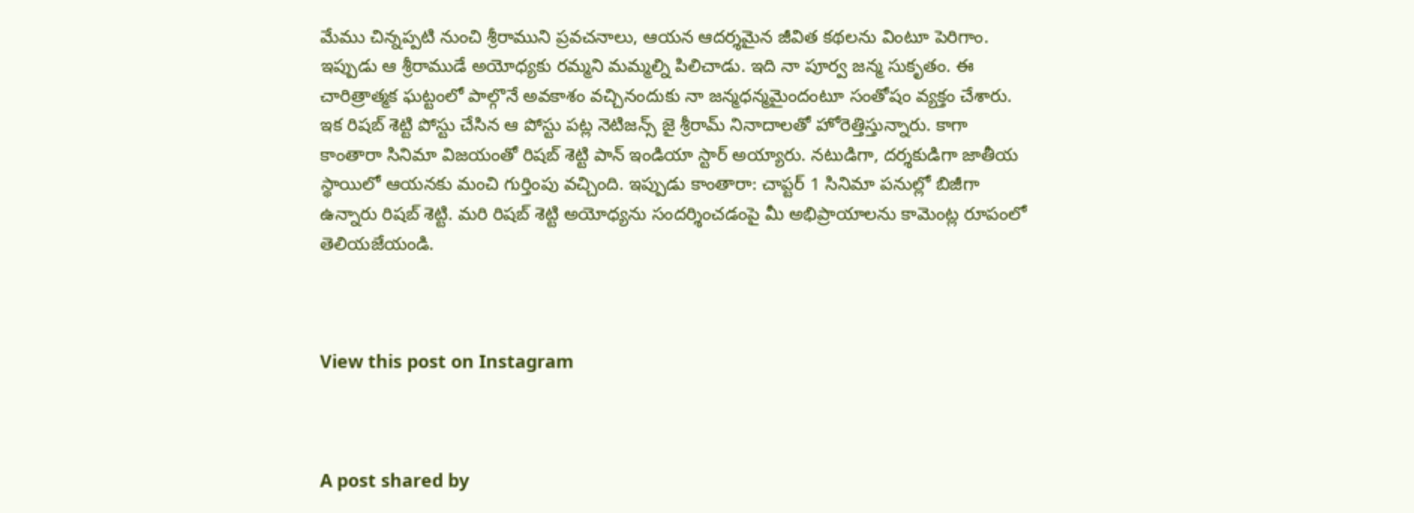మేము చిన్నప్పటి నుంచి శ్రీరాముని ప్రవచనాలు, ఆయన ఆదర్శమైన జీవిత కథలను వింటూ పెరిగాం. ఇప్పుడు ఆ శ్రీరాముడే అయోధ్యకు రమ్మని మమ్మల్ని పిలిచాడు. ఇది నా పూర్వ జన్మ సుకృతం. ఈ చారిత్రాత్మక ఘట్టంలో పాల్గొనే అవకాశం వచ్చినందుకు నా జన్మధన్మమైందంటూ సంతోషం వ్యక్తం చేశారు. ఇక రిషబ్ శెట్టి పోస్టు చేసిన ఆ పోస్టు పట్ల నెటిజన్స్ జై శ్రీరామ్ నినాదాలతో హోరెత్తిస్తున్నారు. కాగా కాంతారా సినిమా విజయంతో రిషబ్ శెట్టి పాన్ ఇండియా స్టార్ అయ్యారు. నటుడిగా, దర్శకుడిగా జాతీయ స్థాయిలో ఆయనకు మంచి గుర్తింపు వచ్చింది. ఇప్పుడు కాంతారా: చాప్టర్ 1 సినిమా పనుల్లో బిజీగా ఉన్నారు రిషబ్ శెట్టి. మరి రిషబ్ శెట్టి అయోధ్యను సందర్శించడంపై మీ అభిప్రాయాలను కామెంట్ల రూపంలో తెలియజేయండి.



View this post on Instagram



A post shared by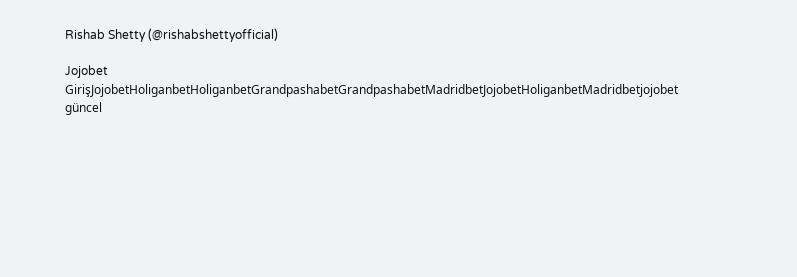Rishab Shetty (@rishabshettyofficial)

Jojobet GirişJojobetHoliganbetHoliganbetGrandpashabetGrandpashabetMadridbetJojobetHoliganbetMadridbetjojobet güncel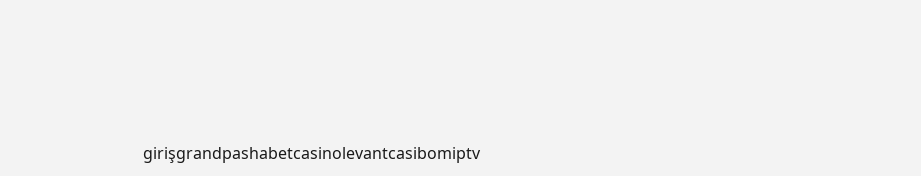girişgrandpashabetcasinolevantcasibomiptv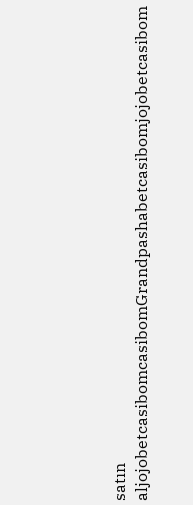satın aljojobetcasibomcasibomGrandpashabetcasibomjojobetcasibom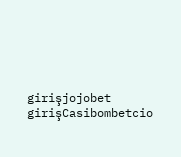girişjojobet girişCasibombetcio